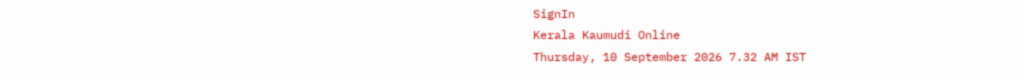SignIn
Kerala Kaumudi Online
Thursday, 10 September 2026 7.32 AM IST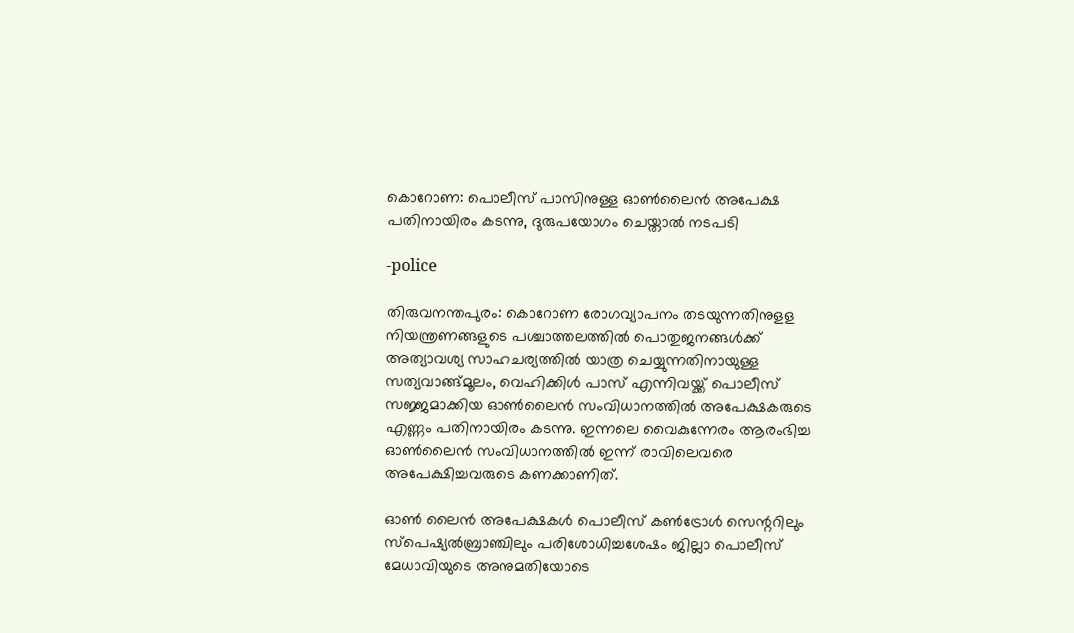കൊറോണ: പൊലീസ് പാസിനുള്ള ഓൺലൈൻ അപേക്ഷ പതിനായിരം കടന്നു, ദുരുപയോഗം ചെയ്താൽ നടപടി

-police

തിരുവനന്തപുരം: കൊറോണ രോഗവ്യാപനം തടയുന്നതിനുളള നിയന്ത്രണങ്ങളുടെ പശ്ചാത്തലത്തിൽ പൊതുജനങ്ങൾക്ക് അത്യാവശ്യ സാഹചര്യത്തിൽ യാത്ര ചെയ്യുന്നതിനായുള്ള സത്യവാങ്ങ്മൂലം, വെഹിക്കിൾ പാസ് എന്നിവയ്ക്ക് പൊലീസ് സജ്ജമാക്കിയ ഓൺലൈൻ സംവിധാനത്തിൽ അപേക്ഷകരുടെ എണ്ണം പതിനായിരം കടന്നു. ഇന്നലെ വൈകുന്നേരം ആരംഭിച്ച ഓൺലൈൻ സംവിധാനത്തിൽ ഇന്ന് രാവിലെവരെ അപേക്ഷിച്ചവരുടെ കണക്കാണിത്.

ഓൺ ലൈൻ അപേക്ഷകൾ പൊലീസ് കൺട്രോൾ സെന്ററിലും സ്പെഷ്യൽബ്രാഞ്ചിലും പരിശോധിച്ചശേഷം ജില്ലാ പൊലീസ് മേധാവിയുടെ അനുമതിയോടെ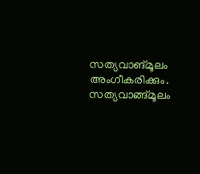സത്യവാങ്മൂലം അംഗീകരിക്കും. സത്യവാങ്ങ്മൂലം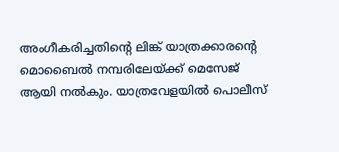അംഗീകരിച്ചതിന്റെ ലിങ്ക് യാത്രക്കാരന്റെ മൊബൈൽ നമ്പരിലേയ്ക്ക് മെസേജ് ആയി നൽകും. യാത്രവേളയിൽ പൊലീസ്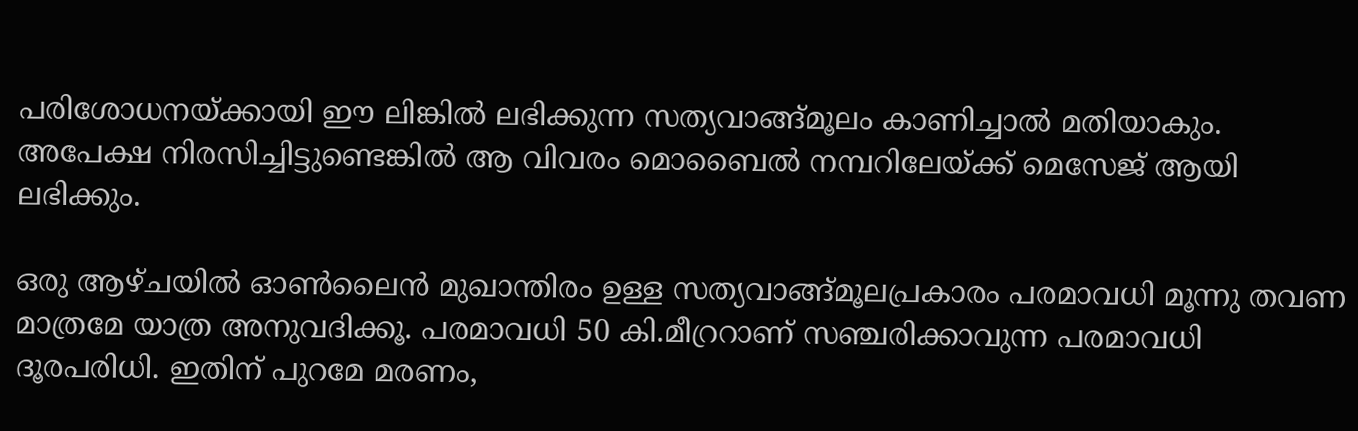പരിശോധനയ്ക്കായി ഈ ലിങ്കിൽ ലഭിക്കുന്ന സത്യവാങ്ങ്മൂലം കാണിച്ചാൽ മതിയാകും. അപേക്ഷ നിരസിച്ചിട്ടുണ്ടെങ്കിൽ ആ വിവരം മൊബൈൽ നമ്പറിലേയ്ക്ക് മെസേജ് ആയി ലഭിക്കും.

ഒരു ആഴ്ചയിൽ ഓൺലൈൻ മുഖാന്തിരം ഉള്ള സത്യവാങ്ങ്മൂലപ്രകാരം പരമാവധി മൂന്നു തവണ മാത്രമേ യാത്ര അനുവദിക്കൂ. പരമാവധി 50 കി.മീറ്രറാണ് സഞ്ചരിക്കാവുന്ന പരമാവധി ദൂരപരിധി. ഇതിന് പുറമേ മരണം,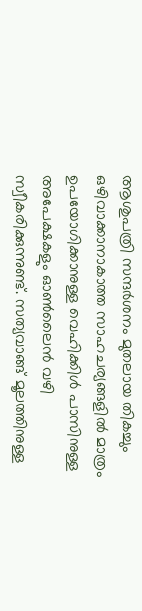ആശുപത്രി സന്ദർശനം മുതലായ തികച്ചും ഒഴിവാക്കാനാകാത്ത സാഹചര്യങ്ങളിൽ മാത്രം ഉപയോഗിക്കാനുള്ള വെഹിക്കിൾ പാസിനുള്ള അപേക്ഷകളും ഓൺലൈൻ വഴി സ്വീകരിക്കുന്നുണ്ട്. സത്യവാങ്ങ് മൂലത്തിനുള്ള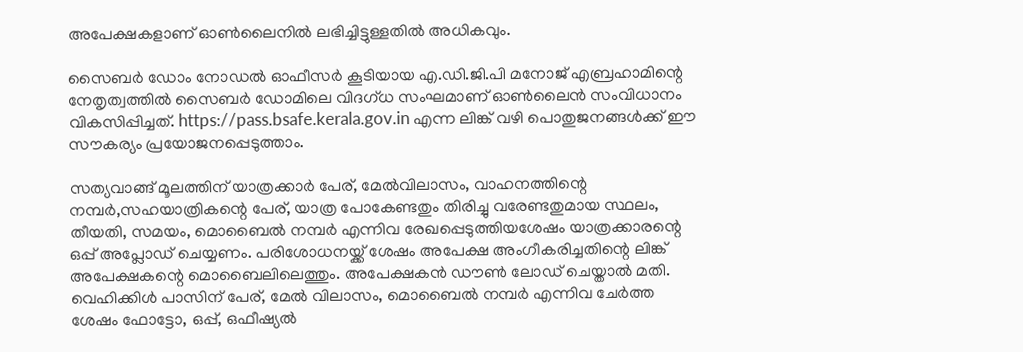അപേക്ഷകളാണ് ഓൺലൈനിൽ ലഭിച്ചിട്ടുള്ളതിൽ അധികവും.

സൈബർ ഡോം നോഡൽ ഓഫീസർ കൂടിയായ എ.ഡി.ജി.പി മനോജ് എബ്രഹാമിന്റെ നേതൃത്വത്തിൽ സൈബർ ഡോമിലെ വിദഗ്ധ സംഘമാണ് ഓൺലൈൻ സംവിധാനം വികസിപ്പിച്ചത്. https://pass.bsafe.kerala.gov.in എന്ന ലിങ്ക് വഴി പൊതുജനങ്ങൾക്ക് ഈ സൗകര്യം പ്രയോജനപ്പെടുത്താം.

സത്യവാങ്ങ് മൂലത്തിന് യാത്രക്കാർ പേര്, മേൽവിലാസം, വാഹനത്തിന്റെ നമ്പർ,സഹയാത്രികന്റെ പേര്, യാത്ര പോകേണ്ടതും തിരിച്ചു വരേണ്ടതുമായ സ്ഥലം, തീയതി, സമയം, മൊബൈൽ നമ്പർ എന്നിവ രേഖപ്പെടുത്തിയശേഷം യാത്രക്കാരന്റെ ഒപ്പ് അപ്ലോഡ് ചെയ്യണം. പരിശോധനയ്ക്ക് ശേഷം അപേക്ഷ അംഗീകരിച്ചതിന്റെ ലിങ്ക് അപേക്ഷകന്റെ മൊബൈലിലെത്തും. അപേക്ഷകൻ ഡൗൺ ലോഡ് ചെയ്താൽ മതി. വെഹിക്കിൾ പാസിന് പേര്, മേല്‍ വിലാസം, മൊബൈൽ നമ്പർ എന്നിവ ചേർത്ത ശേഷം ഫോട്ടോ, ഒപ്പ്, ഒഫീഷ്യൽ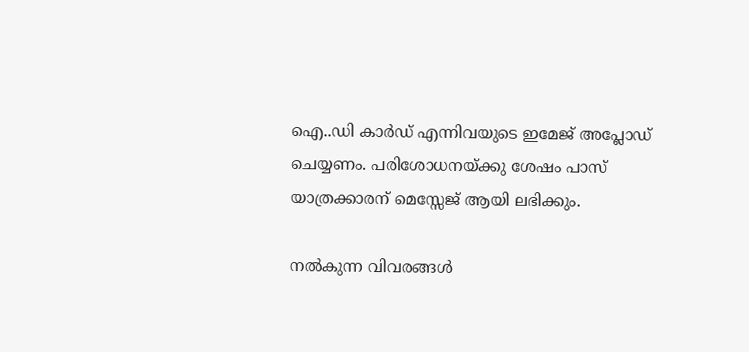ഐ..ഡി കാർഡ് എന്നിവയുടെ ഇമേജ് അപ്ലോഡ് ചെയ്യണം. പരിശോധനയ്ക്കു ശേഷം പാസ് യാത്രക്കാരന് മെസ്സേജ് ആയി ലഭിക്കും.

നൽകുന്ന വിവരങ്ങൾ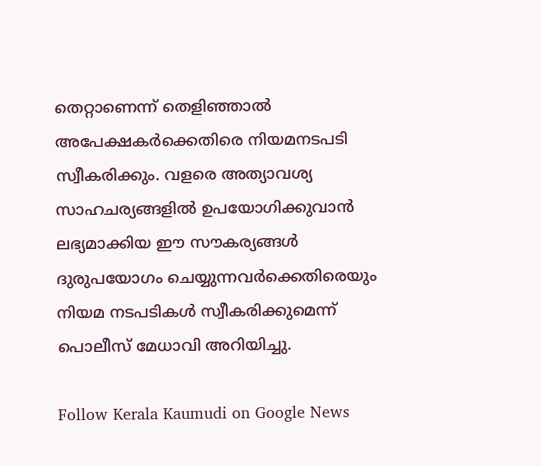തെറ്റാണെന്ന് തെളിഞ്ഞാൽ അപേക്ഷകർക്കെതിരെ നിയമനടപടി സ്വീകരിക്കും. വളരെ അത്യാവശ്യ സാഹചര്യങ്ങളിൽ ഉപയോഗിക്കുവാൻ ലഭ്യമാക്കിയ ഈ സൗകര്യങ്ങൾ ദുരുപയോഗം ചെയ്യുന്നവർക്കെതിരെയും നിയമ നടപടികൾ സ്വീകരിക്കുമെന്ന് പൊലീസ് മേധാവി അറിയിച്ചു.

Follow Kerala Kaumudi on Google News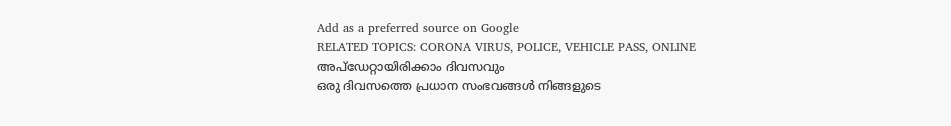Add as a preferred source on Google
RELATED TOPICS: CORONA VIRUS, POLICE, VEHICLE PASS, ONLINE
അപ്ഡേറ്റായിരിക്കാം ദിവസവും
ഒരു ദിവസത്തെ പ്രധാന സംഭവങ്ങൾ നിങ്ങളുടെ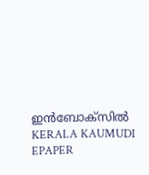ഇൻബോക്സിൽ
KERALA KAUMUDI EPAPER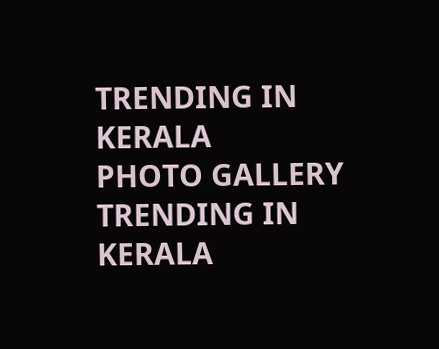TRENDING IN KERALA
PHOTO GALLERY
TRENDING IN KERALA